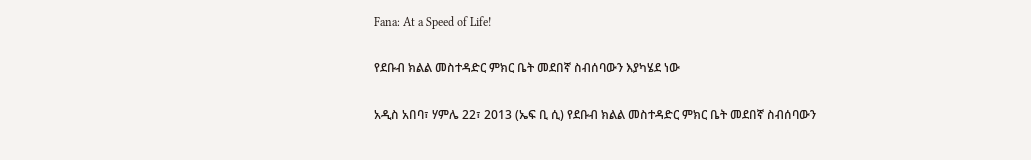Fana: At a Speed of Life!

የደቡብ ክልል መስተዳድር ምክር ቤት መደበኛ ስብሰባውን እያካሄደ ነው

አዲስ አበባ፣ ሃምሌ 22፣ 2013 (ኤፍ ቢ ሲ) የደቡብ ክልል መስተዳድር ምክር ቤት መደበኛ ስብሰባውን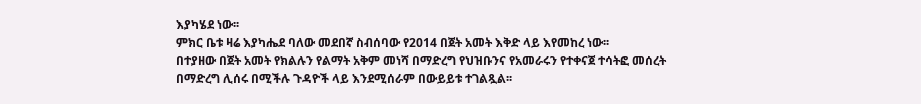እያካሄደ ነው፡፡
ምክር ቤቱ ዛሬ እያካሔደ ባለው መደበኛ ስብሰባው የ2014 በጀት አመት እቅድ ላይ እየመከረ ነው፡፡
በተያዘው በጀት አመት የክልሉን የልማት አቅም መነሻ በማድረግ የህዝቡንና የአመራሩን የተቀናጀ ተሳትፎ መሰረት በማድረግ ሊሰሩ በሚችሉ ጉዳዮች ላይ እንደሚሰራም በውይይቱ ተገልጿል፡፡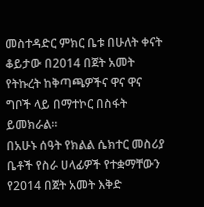መስተዳድር ምክር ቤቱ በሁለት ቀናት ቆይታው በ2014 በጀት አመት የትኩረት ከቅጣጫዎችና ዋና ዋና ግቦች ላይ በማተኮር በስፋት ይመክራል፡፡
በአሁኑ ሰዓት የክልል ሴክተር መስሪያ ቤቶች የስራ ሀላፊዎች የተቋማቸውን የ2014 በጀት አመት እቅድ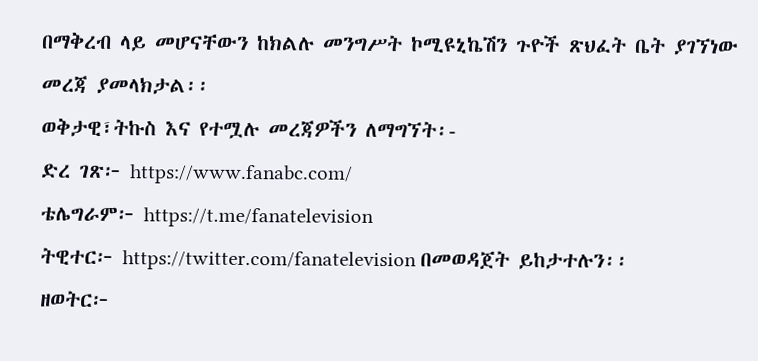በማቅረብ ላይ መሆናቸውን ከክልሉ መንግሥት ኮሚዩኒኬሽን ጉዮች ጽህፈት ቤት ያገኘነው መረጃ ያመላክታል፡፡
ወቅታዊ፣ትኩስ እና የተሟሉ መረጃዎችን ለማግኘት፡-
ድረ ገጽ፦ https://www.fanabc.com/
ቴሌግራም፦ https://t.me/fanatelevision
ትዊተር፦ https://twitter.com/fanatelevision በመወዳጀት ይከታተሉን፡፡
ዘወትር፦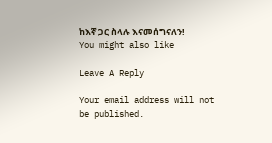ከእኛ ጋር ስላሉ እናመሰግናለን!
You might also like

Leave A Reply

Your email address will not be published.